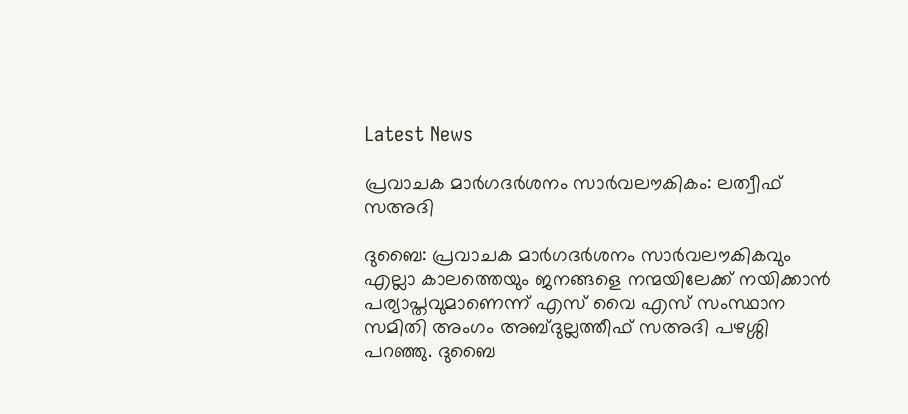Latest News

പ്രവാചക മാര്‍ഗദര്‍ശനം സാര്‍വലൗകികം: ലത്വീഫ് സഅദി

ദുബൈ: പ്രവാചക മാര്‍ഗദര്‍ശനം സാര്‍വലൗകികവും എല്ലാ കാലത്തെയും ജനങ്ങളെ നന്മയിലേക്ക് നയിക്കാന്‍ പര്യാപ്തവുമാണെന്ന് എസ് വൈ എസ് സംസ്ഥാന സമിതി അംഗം അബ്ദുല്ലത്തീഫ് സഅദി പഴശ്ശി പറഞ്ഞു. ദുബൈ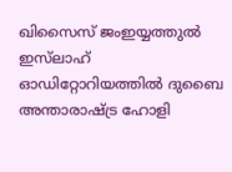ഖിസൈസ് ജംഇയ്യത്തുല്‍ ഇസ്‌ലാഹ് ഓഡിറ്റോറിയത്തില്‍ ദുബൈ അന്താരാഷ്ട്ര ഹോളി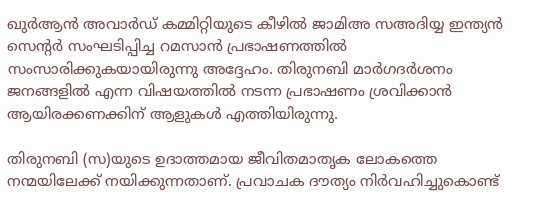ഖുര്‍ആന്‍ അവാര്‍ഡ് കമ്മിറ്റിയുടെ കീഴില്‍ ജാമിഅ സഅദിയ്യ ഇന്ത്യന്‍ സെന്റര്‍ സംഘടിപ്പിച്ച റമസാന്‍ പ്രഭാഷണത്തില്‍ സംസാരിക്കുകയായിരുന്നു അദ്ദേഹം. തിരുനബി മാര്‍ഗദര്‍ശനം ജനങ്ങളില്‍ എന്ന വിഷയത്തില്‍ നടന്ന പ്രഭാഷണം ശ്രവിക്കാന്‍ ആയിരക്കണക്കിന് ആളുകള്‍ എത്തിയിരുന്നു.

തിരുനബി (സ)യുടെ ഉദാത്തമായ ജീവിതമാതൃക ലോകത്തെ നന്മയിലേക്ക് നയിക്കുന്നതാണ്. പ്രവാചക ദൗത്യം നിര്‍വഹിച്ചുകൊണ്ട്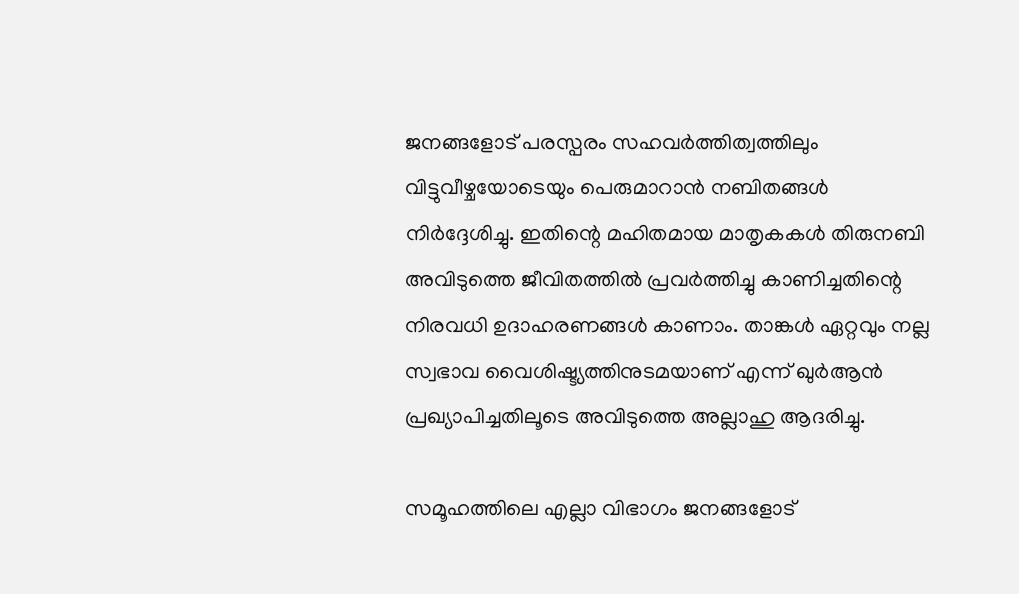ജനങ്ങളോട് പരസ്പരം സഹവര്‍ത്തിത്വത്തിലും വിട്ടുവീഴ്ചയോടെയും പെരുമാറാന്‍ നബിതങ്ങള്‍ നിര്‍ദ്ദേശിച്ചു. ഇതിന്റെ മഹിതമായ മാതൃകകള്‍ തിരുനബി അവിടുത്തെ ജീവിതത്തില്‍ പ്രവര്‍ത്തിച്ചു കാണിച്ചതിന്റെ നിരവധി ഉദാഹരണങ്ങള്‍ കാണാം. താങ്കള്‍ ഏറ്റവും നല്ല സ്വഭാവ വൈശിഷ്ട്യത്തിനുടമയാണ് എന്ന് ഖുര്‍ആന്‍ പ്രഖ്യാപിച്ചതിലൂടെ അവിടുത്തെ അല്ലാഹു ആദരിച്ചു.

സമൂഹത്തിലെ എല്ലാ വിഭാഗം ജനങ്ങളോട്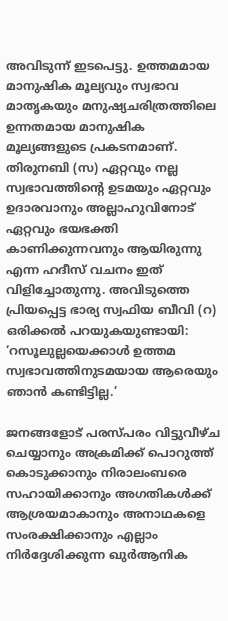അവിടുന്ന് ഇടപെട്ടു. ഉത്തമമായ മാനുഷിക മൂല്യവും സ്വഭാവ മാതൃകയും മനുഷ്യചരിത്രത്തിലെ ഉന്നതമായ മാനുഷിക മൂല്യങ്ങളുടെ പ്രകടനമാണ്. തിരുനബി (സ) ഏറ്റവും നല്ല സ്വഭാവത്തിന്റെ ഉടമയും ഏറ്റവും ഉദാരവാനും അല്ലാഹുവിനോട് ഏറ്റവും ഭയഭക്തി കാണിക്കുന്നവനും ആയിരുന്നു എന്ന ഹദീസ് വചനം ഇത് വിളിച്ചോതുന്നു. അവിടുത്തെ പ്രിയപ്പെട്ട ഭാര്യ സ്വഫിയ ബീവി (റ) ഒരിക്കല്‍ പറയുകയുണ്ടായി: ‘റസൂലുല്ലയെക്കാള്‍ ഉത്തമ സ്വഭാവത്തിനുടമയായ ആരെയും ഞാന്‍ കണ്ടിട്ടില്ല.’

ജനങ്ങളോട് പരസ്പരം വിട്ടുവീഴ്ച ചെയ്യാനും അക്രമിക്ക് പൊറുത്ത് കൊടുക്കാനും നിരാലംബരെ സഹായിക്കാനും അഗതികള്‍ക്ക് ആശ്രയമാകാനും അനാഥകളെ സംരക്ഷിക്കാനും എല്ലാം നിര്‍ദ്ദേശിക്കുന്ന ഖുര്‍ആനിക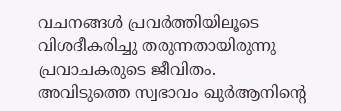വചനങ്ങള്‍ പ്രവര്‍ത്തിയിലൂടെ വിശദീകരിച്ചു തരുന്നതായിരുന്നു പ്രവാചകരുടെ ജീവിതം. അവിടുത്തെ സ്വഭാവം ഖുര്‍ആനിന്റെ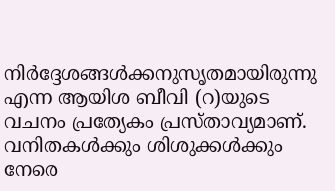നിര്‍ദ്ദേശങ്ങള്‍ക്കനുസൃതമായിരുന്നു എന്ന ആയിശ ബീവി (റ)യുടെ വചനം പ്രത്യേകം പ്രസ്താവ്യമാണ്.
വനിതകള്‍ക്കും ശിശുക്കള്‍ക്കും നേരെ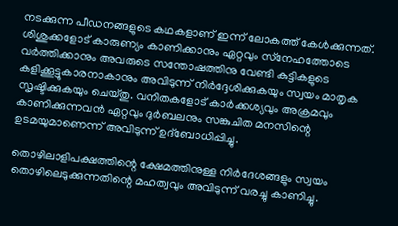നടക്കുന്ന പീഡനങ്ങളുടെ കഥകളാണ് ഇന്ന് ലോകത്ത് കേള്‍ക്കുന്നത്. ശിശുക്കളോട് കാരുണ്യം കാണിക്കാനും ഏറ്റവും സ്‌നേഹത്തോടെ വര്‍ത്തിക്കാനും അവരുടെ സന്തോഷത്തിനു വേണ്ടി കുട്ടികളുടെ കളിക്കൂട്ടുകാരനാകാനും അവിടുന്ന് നിര്‍ദ്ദേശിക്കുകയും സ്വയം മാതൃക സൃഷ്ടിക്കുകയും ചെയ്തു. വനിതകളോട് കാര്‍ക്കശ്യവും അക്രമവും കാണിക്കുന്നവന്‍ ഏറ്റവും ദുര്‍ബലനും സങ്കുചിത മനസിന്റെ ഉടമയുമാണെന്ന് അവിടുന്ന് ഉദ്‌ബോധിപ്പിച്ചു.

തൊഴിലാളിപക്ഷത്തിന്റെ ക്ഷേമത്തിനുള്ള നിര്‍ദേശങ്ങളും സ്വയം തൊഴിലെടുക്കുന്നതിന്റെ മഹത്വവും അവിടുന്ന് വരച്ചു കാണിച്ചു.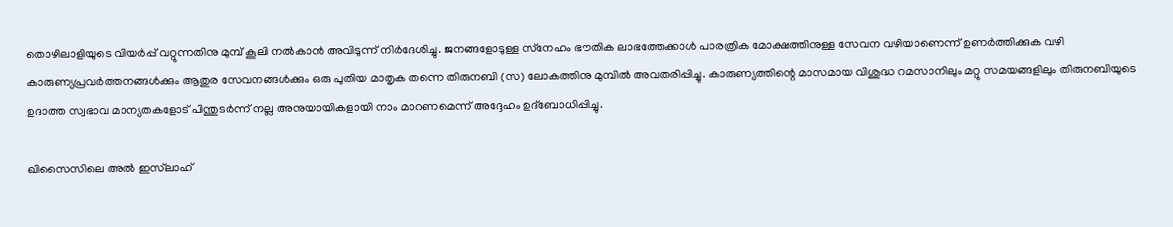തൊഴിലാളിയുടെ വിയര്‍പ്പ് വറ്റുന്നതിനു മുമ്പ് കൂലി നല്‍കാന്‍ അവിടുന്ന് നിര്‍ദേശിച്ചു. ജനങ്ങളോടുള്ള സ്‌നേഹം ഭൗതിക ലാഭത്തേക്കാള്‍ പാരത്രിക മോക്ഷത്തിനുള്ള സേവന വഴിയാണെന്ന് ഉണര്‍ത്തിക്കുക വഴി കാരുണ്യപ്രവര്‍ത്തനങ്ങള്‍ക്കും ആതുര സേവനങ്ങള്‍ക്കും ഒരു പുതിയ മാതൃക തന്നെ തിരുനബി (സ) ലോകത്തിനു മുമ്പില്‍ അവതരിപ്പിച്ചു. കാരുണ്യത്തിന്റെ മാസമായ വിശുദ്ധ റമസാനിലും മറ്റു സമയങ്ങളിലും തിരുനബിയുടെ ഉദാത്ത സ്വഭാവ മാന്യതകളോട് പിന്തുടര്‍ന്ന് നല്ല അനുയായികളായി നാം മാറണമെന്ന് അദ്ദേഹം ഉദ്‌ബോധിപ്പിച്ചു.

ഖിസൈസിലെ അല്‍ ഇസ്‌ലാഹ്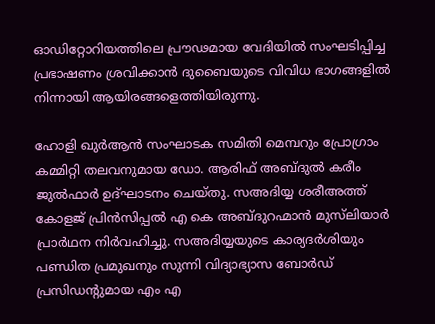ഓഡിറ്റോറിയത്തിലെ പ്രൗഢമായ വേദിയില്‍ സംഘടിപ്പിച്ച പ്രഭാഷണം ശ്രവിക്കാന്‍ ദുബൈയുടെ വിവിധ ഭാഗങ്ങളില്‍ നിന്നായി ആയിരങ്ങളെത്തിയിരുന്നു.

ഹോളി ഖുര്‍ആന്‍ സംഘാടക സമിതി മെമ്പറും പ്രോഗ്രാം കമ്മിറ്റി തലവനുമായ ഡോ. ആരിഫ് അബ്ദുല്‍ കരീം ജുല്‍ഫാര്‍ ഉദ്ഘാടനം ചെയ്തു. സഅദിയ്യ ശരീഅത്ത് കോളജ് പ്രിന്‍സിപ്പല്‍ എ കെ അബ്ദുറഹ്മാന്‍ മുസ്‌ലിയാര്‍ പ്രാര്‍ഥന നിര്‍വഹിച്ചു. സഅദിയ്യയുടെ കാര്യദര്‍ശിയും പണ്ഡിത പ്രമുഖനും സുന്നി വിദ്യാഭ്യാസ ബോര്‍ഡ് പ്രസിഡന്റുമായ എം എ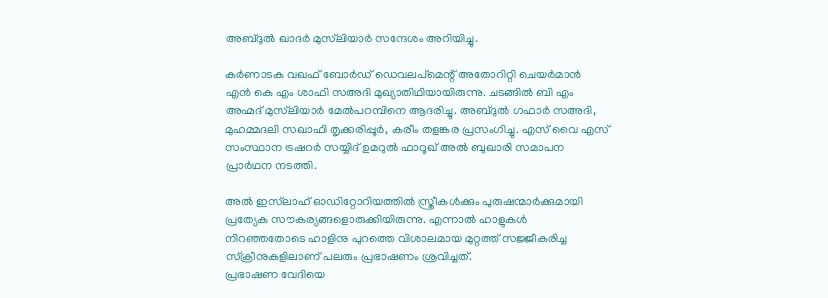അബ്ദുല്‍ ഖാദര്‍ മുസ്‌ലിയാര്‍ സന്ദേശം അറിയിച്ചു.

കര്‍ണാടക വഖഫ് ബോര്‍ഡ് ഡെവലപ്‌മെന്റ് അതോറിറ്റി ചെയര്‍മാന്‍ എന്‍ കെ എം ശാഫി സഅദി മുഖ്യാതിഥിയായിരുന്നു. ചടങ്ങില്‍ ബി എം അഹ്മദ് മുസ്‌ലിയാര്‍ മേല്‍പറമ്പിനെ ആദരിച്ചു. അബ്ദുല്‍ ഗഫാര്‍ സഅദി, മുഹമ്മദലി സഖാഫി തൃക്കരിപ്പൂര്‍, കരീം തളങ്കര പ്രസംഗിച്ചു. എസ് വൈ എസ് സംസ്ഥാന ട്രഷറര്‍ സയ്യിദ് ഉമറുല്‍ ഫാറൂഖ് അല്‍ ബുഖാരി സമാപന പ്രാര്‍ഥന നടത്തി.

അല്‍ ഇസ്‌ലാഹ് ഓഡിറ്റോറിയത്തില്‍ സ്ത്രീകള്‍ക്കും പുരുഷന്മാര്‍ക്കുമായി പ്രത്യേക സൗകര്യങ്ങളൊരുക്കിയിരുന്നു. എന്നാല്‍ ഹാളുകള്‍ നിറഞ്ഞതോടെ ഹാളിനു പുറത്തെ വിശാലമായ മുറ്റത്ത് സജ്ജീകരിച്ച സ്‌ക്രീനുകളിലാണ് പലരും പ്രഭാഷണം ശ്രവിച്ചത്.
പ്രഭാഷണ വേദിയെ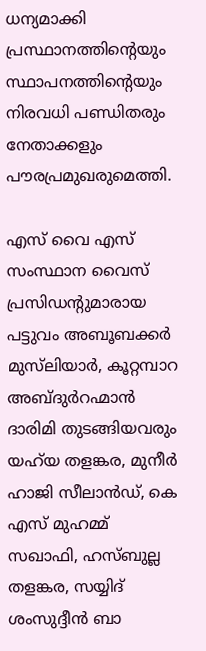ധന്യമാക്കി പ്രസ്ഥാനത്തിന്റെയും സ്ഥാപനത്തിന്റെയും നിരവധി പണ്ഡിതരും നേതാക്കളും പൗരപ്രമുഖരുമെത്തി.

എസ് വൈ എസ് സംസ്ഥാന വൈസ് പ്രസിഡന്റുമാരായ പട്ടുവം അബൂബക്കര്‍ മുസ്‌ലിയാര്‍, കൂറ്റമ്പാറ അബ്ദുര്‍റഹ്മാന്‍ ദാരിമി തുടങ്ങിയവരും യഹ്‌യ തളങ്കര, മുനീര്‍ ഹാജി സീലാന്‍ഡ്, കെ എസ് മുഹമ്മ് സഖാഫി, ഹസ്ബുല്ല തളങ്കര, സയ്യിദ് ശംസുദ്ദീന്‍ ബാ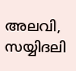അലവി, സയ്യിദലി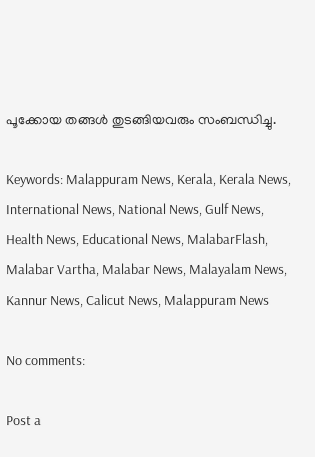പൂക്കോയ തങ്ങള്‍ തുടങ്ങിയവരും സംബന്ധിച്ചു.

Keywords: Malappuram News, Kerala, Kerala News, International News, National News, Gulf News, Health News, Educational News, MalabarFlash, Malabar Vartha, Malabar News, Malayalam News, Kannur News, Calicut News, Malappuram News

No comments:

Post a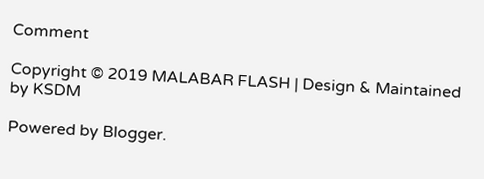Comment

Copyright © 2019 MALABAR FLASH | Design & Maintained by KSDM

Powered by Blogger.